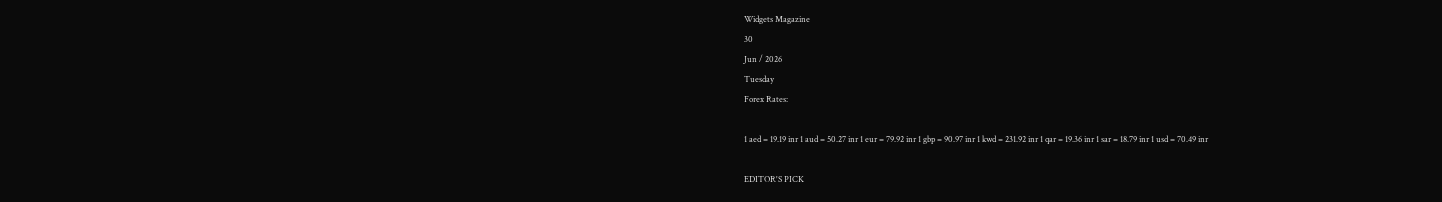Widgets Magazine
30
Jun / 2026
Tuesday
Forex Rates:

1 aed = 19.19 inr 1 aud = 50.27 inr 1 eur = 79.92 inr 1 gbp = 90.97 inr 1 kwd = 231.92 inr 1 qar = 19.36 inr 1 sar = 18.79 inr 1 usd = 70.49 inr

EDITOR'S PICK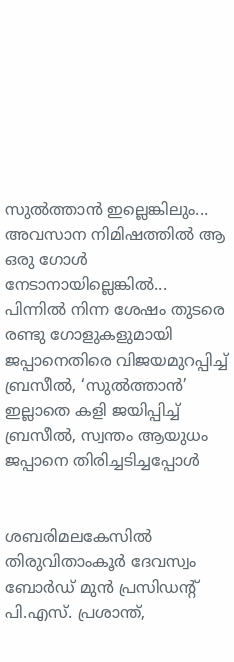സുൽത്താൻ ഇല്ലെങ്കിലും... അവസാന നിമിഷത്തിൽ ആ ഒരു ഗോൾ നേടാനായില്ലെങ്കിൽ... പിന്നിൽ നിന്ന ശേഷം തുടരെ രണ്ടു ഗോളുകളുമായി ജപ്പാനെതിരെ വിജയമുറപ്പിച്ച് ബ്രസീൽ, ‘സുൽത്താൻ’ ഇല്ലാതെ കളി ജയിപ്പിച്ച് ബ്രസീൽ, സ്വന്തം ആയുധം ജപ്പാനെ തിരിച്ചടിച്ചപ്പോൾ


ശബരിമലകേസിൽ തിരുവിതാംകൂർ ദേവസ്വം ബോർഡ് മുൻ പ്രസിഡന്റ് പി.എസ്. പ്രശാന്ത്,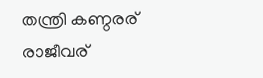തന്ത്രി കണ്ഠരര് രാജീവര്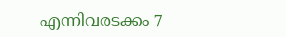എന്നിവരടക്കം 7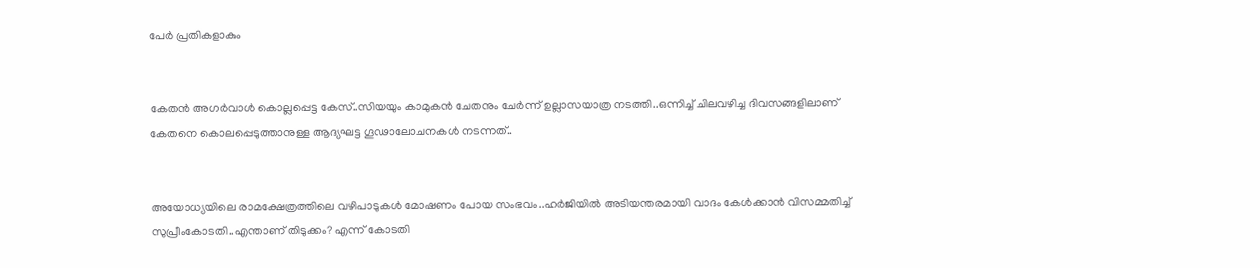പേർ പ്രതികളാകും


കേതന്‍ അഗര്‍വാള്‍ കൊല്ലപ്പെട്ട കേസ്..സിയയും കാമുകന്‍ ചേതനും ചേർന്ന് ഉല്ലാസയാത്ര നടത്തി..ഒന്നിച്ച് ചിലവഴിച്ച ദിവസങ്ങളിലാണ് കേതനെ കൊലപ്പെടുത്താനുള്ള ആദ്യഘട്ട ഗൂഢാലോചനകള്‍ നടന്നത്..


അയോധ്യയിലെ രാമക്ഷേത്രത്തിലെ വഴിപാടുകൾ മോഷണം പോയ സംഭവം..ഹർജിയിൽ അടിയന്തരമായി വാദം കേൾക്കാൻ വിസമ്മതിച്ച് സുപ്രീംകോടതി..എന്താണ് തിടുക്കം? എന്ന് കോടതി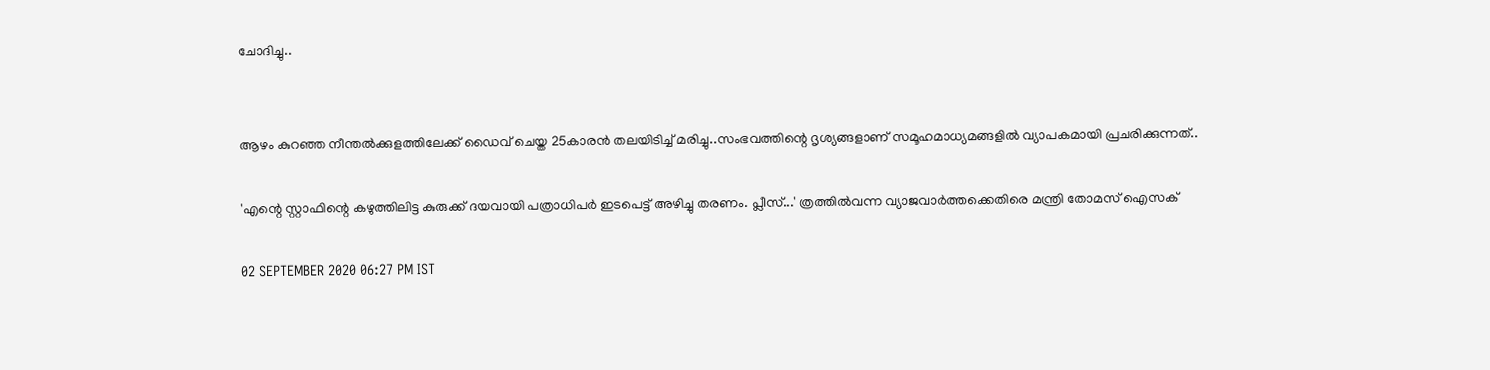ചോദിച്ചു..


ആഴം കുറഞ്ഞ നീന്തല്‍ക്കുളത്തിലേക്ക് ഡൈവ് ചെയ്ത 25കാരന്‍ തലയിടിച്ച് മരിച്ചു..സംഭവത്തിന്റെ ദൃശ്യങ്ങളാണ് സമൂഹമാധ്യമങ്ങളില്‍ വ്യാപകമായി പ്രചരിക്കുന്നത്..

'എന്റെ സ്റ്റാഫിന്റെ കഴുത്തിലിട്ട കുരുക്ക് ദയവായി പത്രാധിപര്‍ ഇടപെട്ട് അഴിച്ചു തരണം. പ്ലീസ്...' ത്രത്തില്‍വന്ന വ്യാജവാര്‍ത്തക്കെതിരെ മന്ത്രി തോമസ് ഐസക്

02 SEPTEMBER 2020 06:27 PM IST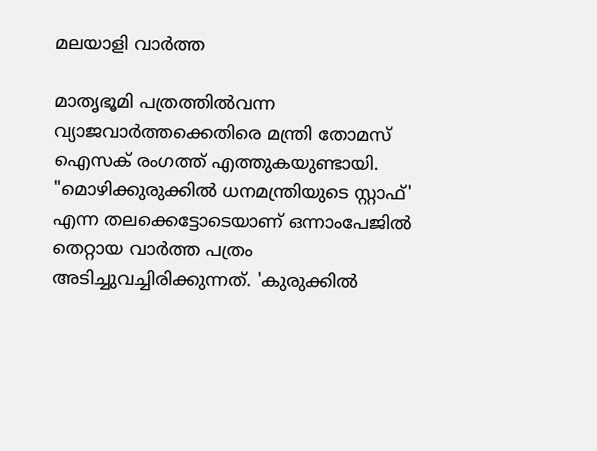മലയാളി വാര്‍ത്ത

മാതൃഭൂമി പത്രത്തില്‍വന്ന വ്യാജവാര്‍ത്തക്കെതിരെ മന്ത്രി തോമസ് ഐസക് രംഗത്ത് എത്തുകയുണ്ടായി. "മൊഴിക്കുരുക്കില്‍ ധനമന്ത്രിയുടെ സ്റ്റാഫ്' എന്ന തലക്കെട്ടോടെയാണ് ഒന്നാംപേജില്‍ തെറ്റായ വാര്‍ത്ത പത്രം അടിച്ചുവച്ചിരിക്കുന്നത്. 'കുരുക്കില്‍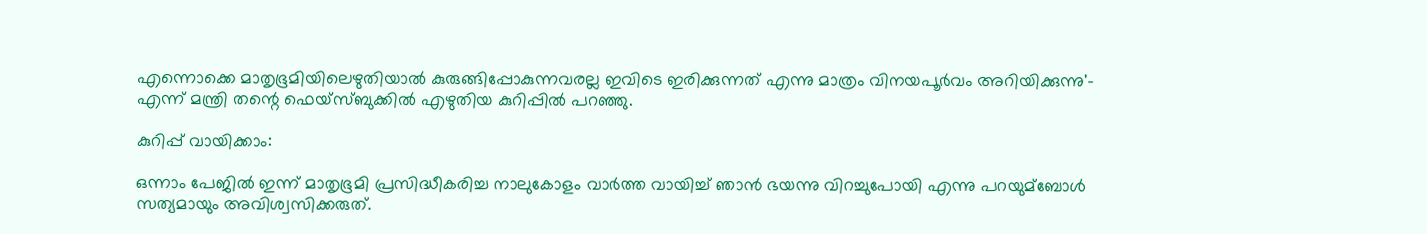എന്നൊക്കെ മാതൃഭൂമിയിലെഴുതിയാല്‍ കുരുങ്ങിപ്പോകുന്നവരല്ല ഇവിടെ ഇരിക്കുന്നത് എന്നു മാത്രം വിനയപൂര്‍വം അറിയിക്കുന്നു'- എന്ന് മന്ത്രി തന്റെ ഫെയ്സ്ബുക്കില്‍ എഴുതിയ കുറിപ്പില്‍ പറഞ്ഞു.

കുറിപ്പ് വായിക്കാം:

ഒന്നാം പേജില്‍ ഇന്ന് മാതൃഭൂമി പ്രസിദ്ധീകരിച്ച നാലുകോളം വാര്‍ത്ത വായിച്ച്‌ ഞാന്‍ ഭയന്നു വിറച്ചുപോയി എന്നു പറയുമ്ബോള്‍ സത്യമായും അവിശ്വസിക്കരുത്.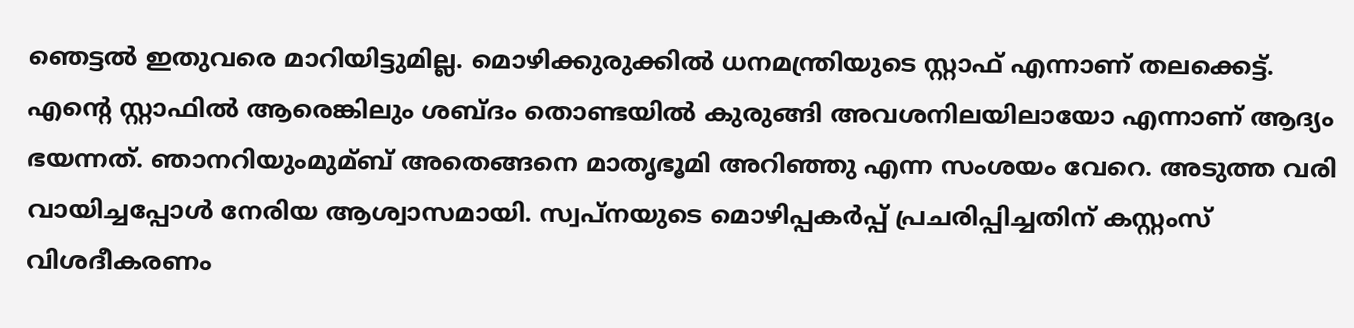ഞെട്ടല്‍ ഇതുവരെ മാറിയിട്ടുമില്ല. മൊഴിക്കുരുക്കില്‍ ധനമന്ത്രിയുടെ സ്റ്റാഫ് എന്നാണ് തലക്കെട്ട്. എന്റെ സ്റ്റാഫില്‍ ആരെങ്കിലും ശബ്ദം തൊണ്ടയില്‍ കുരുങ്ങി അവശനിലയിലായോ എന്നാണ് ആദ്യം ഭയന്നത്. ഞാനറിയുംമുമ്ബ് അതെങ്ങനെ മാതൃഭൂമി അറിഞ്ഞു എന്ന സംശയം വേറെ. അടുത്ത വരി വായിച്ചപ്പോള്‍ നേരിയ ആശ്വാസമായി. സ്വപ്നയുടെ മൊഴിപ്പകര്‍പ്പ് പ്രചരിപ്പിച്ചതിന് കസ്റ്റംസ് വിശദീകരണം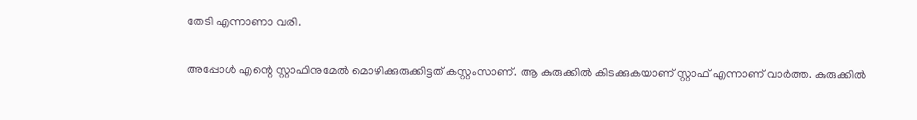തേടി എന്നാണാ വരി.

അപ്പോള്‍ എന്റെ സ്റ്റാഫിനുമേല്‍ മൊഴിക്കുരുക്കിട്ടത് കസ്റ്റംസാണ്. ആ കുരുക്കില്‍ കിടക്കുകയാണ് സ്റ്റാഫ് എന്നാണ് വാര്‍ത്ത. കുരുക്കില്‍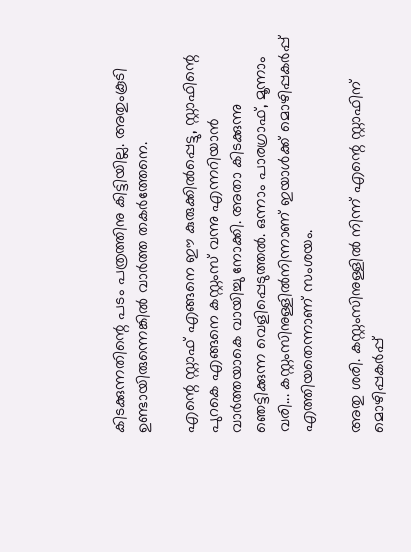കിടക്കുന്നതിന്റെ പടം പത്രത്തിനു കിട്ടിയില്ല. അതുംകൂടി ഉണ്ടായിരുന്നെങ്കില്‍ വാര്‍ത്ത തകര്‍ത്തേനെ.

എന്റെ സ്റ്റാഫ് എങ്ങനെ ഈ കുരുക്കില്‍പ്പെട്ടു, സ്റ്റാഫിന്റെ പുറകെ എങ്ങനെ കസ്റ്റംസ് വന്നു എന്നറിയാന്‍ വാര്‍ത്തയാകെ വായിച്ചു നോക്കി. അതാ കിടക്കുന്നു ഞെട്ടിക്കുന്ന വെളിപ്പെടുത്തല്‍. ഒന്നാം പാരഗ്രാഫ്, മൂന്നാം വരി... കസ്റ്റംസിനുള്ളില്‍നിന്നാണ് ഇയാള്‍ക്ക് മൊഴിപ്പകര്‍പ്പ് എത്തിയതെന്നാണ് സംശയം.

അതു ശരി. കസ്റ്റംസിനുള്ളില്‍ നിന്ന് എന്റെ സ്റ്റാഫിന് മൊഴിപ്പകര്‍പ്പ്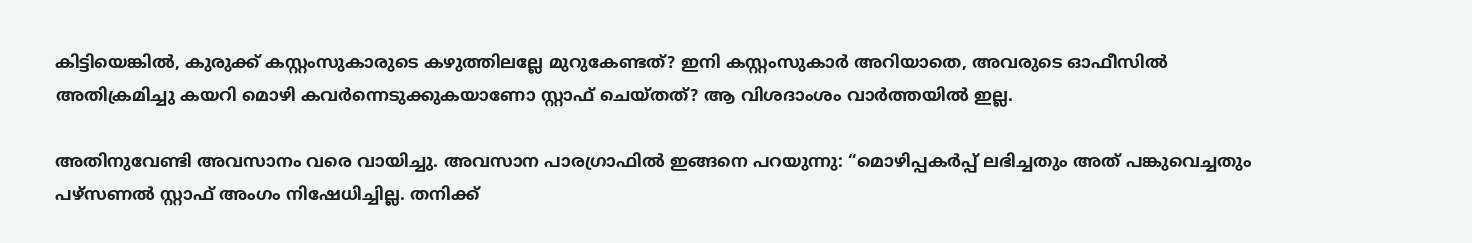കിട്ടിയെങ്കില്‍, കുരുക്ക് കസ്റ്റംസുകാരുടെ കഴുത്തിലല്ലേ മുറുകേണ്ടത്? ഇനി കസ്റ്റംസുകാര്‍ അറിയാതെ, അവരുടെ ഓഫീസില്‍ അതിക്രമിച്ചു കയറി മൊഴി കവര്‍ന്നെടുക്കുകയാണോ സ്റ്റാഫ് ചെയ്തത്? ആ വിശദാംശം വാര്‍ത്തയില്‍ ഇല്ല.

അതിനുവേണ്ടി അവസാനം വരെ വായിച്ചു. അവസാന പാരഗ്രാഫില്‍ ഇങ്ങനെ പറയുന്നു: “മൊഴിപ്പകര്‍പ്പ് ലഭിച്ചതും അത് പങ്കുവെച്ചതും പഴ്സണല്‍ സ്റ്റാഫ് അംഗം നിഷേധിച്ചില്ല. തനിക്ക്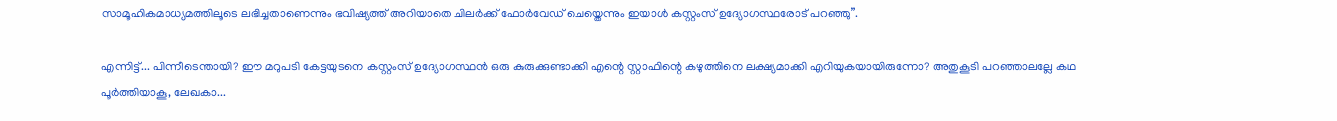സാമൂഹികമാധ്യമത്തിലൂടെ ലഭിച്ചതാണെന്നും ഭവിഷ്യത്ത് അറിയാതെ ചിലര്‍ക്ക് ഫോര്‍വേഡ് ചെയ്തെന്നും ഇയാള്‍ കസ്റ്റംസ് ഉദ്യോഗസ്ഥരോട് പറഞ്ഞു”.

എന്നിട്ട്... പിന്നീടെന്തായി? ഈ മറുപടി കേട്ടയുടനെ കസ്റ്റംസ് ഉദ്യോഗസ്ഥന്‍ ഒരു കുരുക്കുണ്ടാക്കി എന്റെ സ്റ്റാഫിന്റെ കഴുത്തിനെ ലക്ഷ്യമാക്കി എറിയുകയായിരുന്നോ? അതുകൂടി പറഞ്ഞാലല്ലേ കഥ പൂര്‍ത്തിയാകൂ, ലേഖകാ...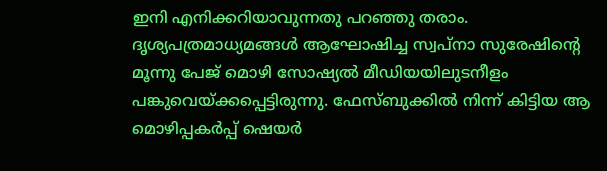ഇനി എനിക്കറിയാവുന്നതു പറഞ്ഞു തരാം. ദൃശ്യപത്രമാധ്യമങ്ങള്‍ ആഘോഷിച്ച സ്വപ്നാ സുരേഷിന്റെ മൂന്നു പേജ് മൊഴി സോഷ്യല്‍ മീഡിയയിലുടനീളം പങ്കുവെയ്ക്കപ്പെട്ടിരുന്നു. ഫേസ്ബുക്കില്‍ നിന്ന് കിട്ടിയ ആ മൊഴിപ്പകര്‍പ്പ് ഷെയര്‍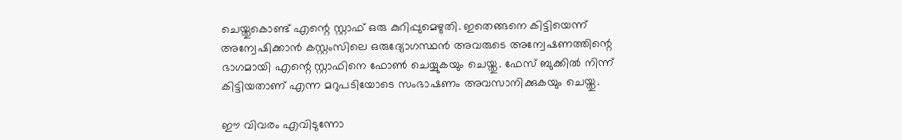ചെയ്തുകൊണ്ട് എന്റെ സ്റ്റാഫ് ഒരു കുറിപ്പുമെഴുതി. ഇതെങ്ങനെ കിട്ടിയെന്ന് അന്വേഷിക്കാന്‍ കസ്റ്റംസിലെ ഒരുദ്യോഗസ്ഥന്‍ അവരുടെ അന്വേഷണത്തിന്റെ ഭാഗമായി എന്റെ സ്റ്റാഫിനെ ഫോണ്‍ ചെയ്യുകയും ചെയ്തു. ഫേസ് ബുക്കില്‍ നിന്ന് കിട്ടിയതാണ് എന്ന മറുപടിയോടെ സംഭാഷണം അവസാനിക്കുകയും ചെയ്തു.

ഈ വിവരം എവിടുന്നോ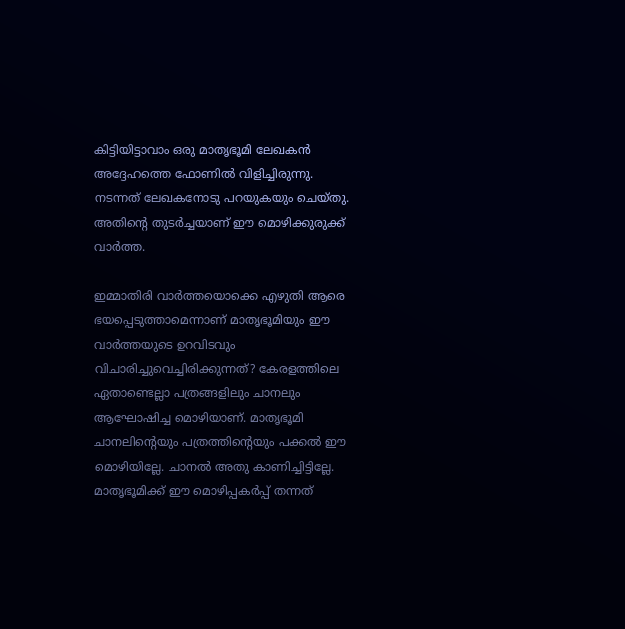കിട്ടിയിട്ടാവാം ഒരു മാതൃഭൂമി ലേഖകന്‍ അദ്ദേഹത്തെ ഫോണില്‍ വിളിച്ചിരുന്നു. നടന്നത് ലേഖകനോടു പറയുകയും ചെയ്തു. അതിന്റെ തുടര്‍ച്ചയാണ് ഈ മൊഴിക്കുരുക്ക് വാര്‍ത്ത.

ഇമ്മാതിരി വാര്‍ത്തയൊക്കെ എഴുതി ആരെ ഭയപ്പെടുത്താമെന്നാണ് മാതൃഭൂമിയും ഈ വാര്‍ത്തയുടെ ഉറവിടവും വിചാരിച്ചുവെച്ചിരിക്കുന്നത്? കേരളത്തിലെ ഏതാണ്ടെല്ലാ പത്രങ്ങളിലും ചാനലും ആഘോഷിച്ച മൊഴിയാണ്. മാതൃഭൂമി ചാനലിന്റെയും പത്രത്തിന്റെയും പക്കല്‍ ഈ മൊഴിയില്ലേ. ചാനല്‍ അതു കാണിച്ചിട്ടില്ലേ. മാതൃഭൂമിക്ക് ഈ മൊഴിപ്പകര്‍പ്പ് തന്നത്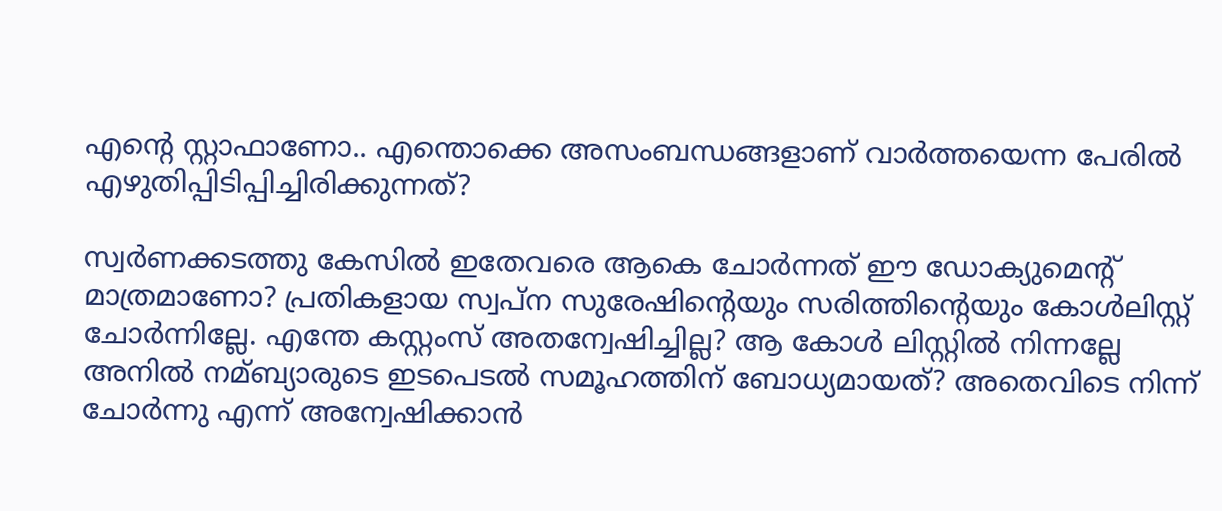എന്റെ സ്റ്റാഫാണോ.. എന്തൊക്കെ അസംബന്ധങ്ങളാണ് വാര്‍ത്തയെന്ന പേരില്‍ എഴുതിപ്പിടിപ്പിച്ചിരിക്കുന്നത്?

സ്വര്‍ണക്കടത്തു കേസില്‍ ഇതേവരെ ആകെ ചോര്‍ന്നത് ഈ ഡോക്യുമെന്റ് മാത്രമാണോ? പ്രതികളായ സ്വപ്ന സുരേഷിന്റെയും സരിത്തിന്റെയും കോള്‍ലിസ്റ്റ് ചോര്‍ന്നില്ലേ. എന്തേ കസ്റ്റംസ് അതന്വേഷിച്ചില്ല? ആ കോള്‍ ലിസ്റ്റില്‍ നിന്നല്ലേ അനില്‍ നമ്ബ്യാരുടെ ഇടപെടല്‍ സമൂഹത്തിന് ബോധ്യമായത്? അതെവിടെ നിന്ന് ചോര്‍ന്നു എന്ന് അന്വേഷിക്കാന്‍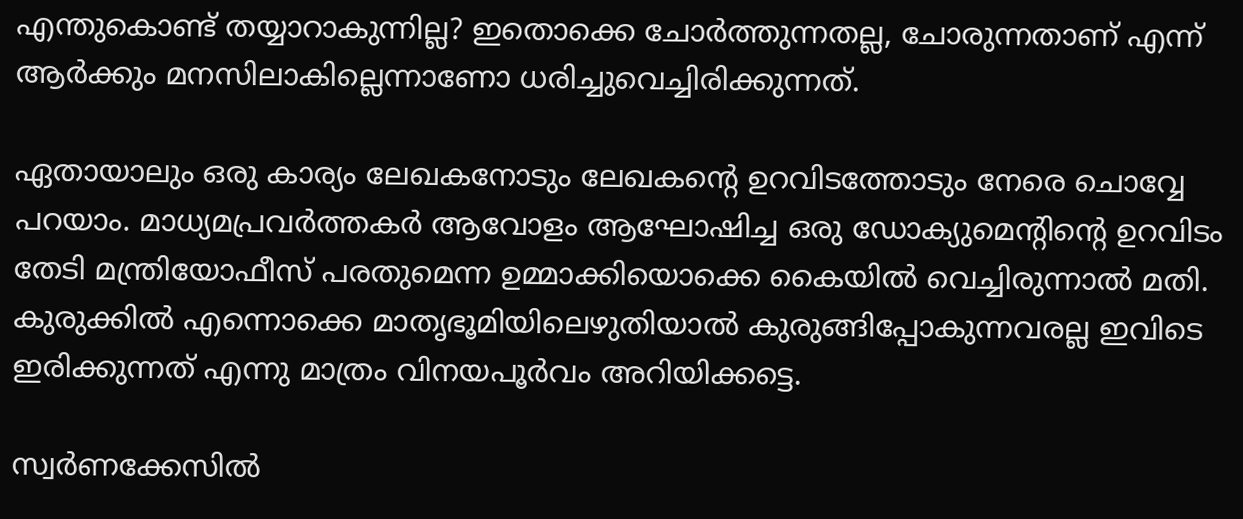എന്തുകൊണ്ട് തയ്യാറാകുന്നില്ല? ഇതൊക്കെ ചോര്‍ത്തുന്നതല്ല, ചോരുന്നതാണ് എന്ന് ആര്‍ക്കും മനസിലാകില്ലെന്നാണോ ധരിച്ചുവെച്ചിരിക്കുന്നത്.

ഏതായാലും ഒരു കാര്യം ലേഖകനോടും ലേഖകന്റെ ഉറവിടത്തോടും നേരെ ചൊവ്വേ പറയാം. മാധ്യമപ്രവര്‍ത്തകര്‍ ആവോളം ആഘോഷിച്ച ഒരു ഡോക്യുമെന്റിന്റെ ഉറവിടം തേടി മന്ത്രിയോഫീസ് പരതുമെന്ന ഉമ്മാക്കിയൊക്കെ കൈയില്‍ വെച്ചിരുന്നാല്‍ മതി. കുരുക്കില്‍ എന്നൊക്കെ മാതൃഭൂമിയിലെഴുതിയാല്‍ കുരുങ്ങിപ്പോകുന്നവരല്ല ഇവിടെ ഇരിക്കുന്നത് എന്നു മാത്രം വിനയപൂര്‍വം അറിയിക്കട്ടെ.

സ്വര്‍ണക്കേസില്‍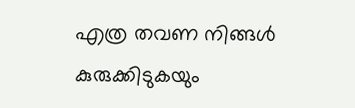എത്ര തവണ നിങ്ങള്‍ കുരുക്കിടുകയും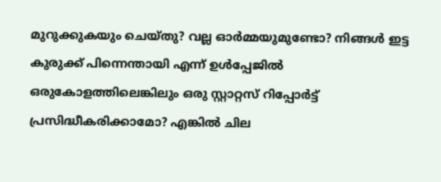മുറുക്കുകയും ചെയ്തു? വല്ല ഓര്‍മ്മയുമുണ്ടോ? നിങ്ങള്‍ ഇട്ട കുരുക്ക് പിന്നെന്തായി എന്ന് ഉള്‍പ്പേജില്‍ ഒരുകോളത്തിലെങ്കിലും ഒരു സ്റ്റാറ്റസ് റിപ്പോര്‍ട്ട് പ്രസിദ്ധീകരിക്കാമോ? എങ്കില്‍ ചില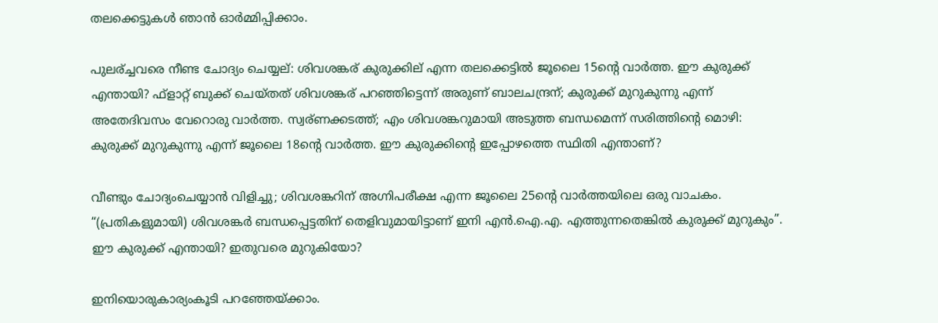തലക്കെട്ടുകള്‍ ഞാന്‍ ഓര്‍മ്മിപ്പിക്കാം.

പുലര്ച്ചവരെ നീണ്ട ചോദ്യം ചെയ്യല്: ശിവശങ്കര് കുരുക്കില് എന്ന തലക്കെട്ടില്‍ ജൂലൈ 15ന്റെ വാര്‍ത്ത. ഈ കുരുക്ക് എന്തായി? ഫ്ളാറ്റ് ബുക്ക് ചെയ്തത് ശിവശങ്കര് പറഞ്ഞിട്ടെന്ന് അരുണ് ബാലചന്ദ്രന്; കുരുക്ക് മുറുകുന്നു എന്ന് അതേദിവസം വേറൊരു വാര്‍ത്ത. സ്വര്ണക്കടത്ത്; എം ശിവശങ്കറുമായി അടുത്ത ബന്ധമെന്ന് സരിത്തിന്റെ മൊഴി: കുരുക്ക് മുറുകുന്നു എന്ന് ജൂലൈ 18ന്റെ വാര്‍ത്ത. ഈ കുരുക്കിന്റെ ഇപ്പോഴത്തെ സ്ഥിതി എന്താണ്?

വീണ്ടും ചോദ്യംചെയ്യാന്‍ വിളിച്ചു; ശിവശങ്കറിന് അഗ്നിപരീക്ഷ എന്ന ജൂലൈ 25ന്റെ വാര്‍ത്തയിലെ ഒരു വാചകം. “(പ്രതികളുമായി) ശിവശങ്കര്‍ ബന്ധപ്പെട്ടതിന് തെളിവുമായിട്ടാണ് ഇനി എന്‍.ഐ.എ. എത്തുന്നതെങ്കില്‍ കുരുക്ക് മുറുകും”. ഈ കുരുക്ക് എന്തായി? ഇതുവരെ മുറുകിയോ?

ഇനിയൊരുകാര്യംകൂടി പറഞ്ഞേയ്ക്കാം.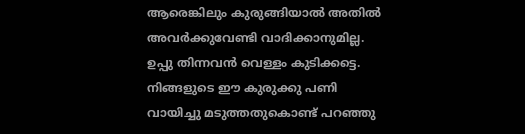ആരെങ്കിലും കുരുങ്ങിയാല്‍ അതില്‍ അവര്‍ക്കുവേണ്ടി വാദിക്കാനുമില്ല. ഉപ്പു തിന്നവന്‍ വെള്ളം കുടിക്കട്ടെ. നിങ്ങളുടെ ഈ കുരുക്കു പണി വായിച്ചു മടുത്തതുകൊണ്ട് പറഞ്ഞു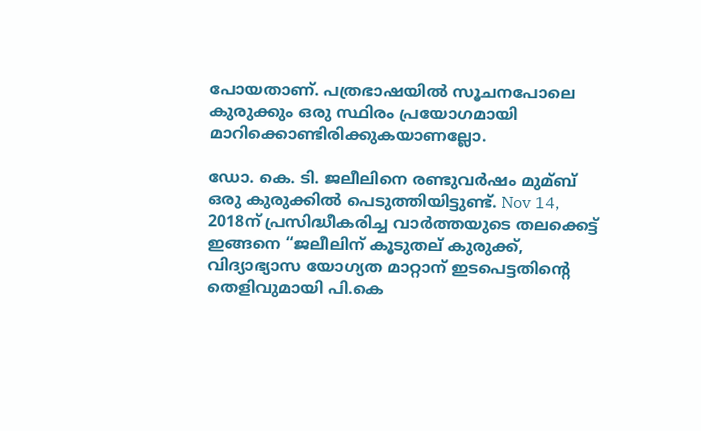പോയതാണ്. പത്രഭാഷയില്‍ സൂചനപോലെ കുരുക്കും ഒരു സ്ഥിരം പ്രയോഗമായി മാറിക്കൊണ്ടിരിക്കുകയാണല്ലോ.

ഡോ. കെ. ടി. ജലീലിനെ രണ്ടുവര്‍ഷം മുമ്ബ് ഒരു കുരുക്കില്‍ പെടുത്തിയിട്ടുണ്ട്. Nov 14, 2018ന് പ്രസിദ്ധീകരിച്ച വാര്‍ത്തയുടെ തലക്കെട്ട് ഇങ്ങനെ “ജലീലിന് കൂടുതല് കുരുക്ക്, വിദ്യാഭ്യാസ യോഗ്യത മാറ്റാന് ഇടപെട്ടതിന്റെ തെളിവുമായി പി.കെ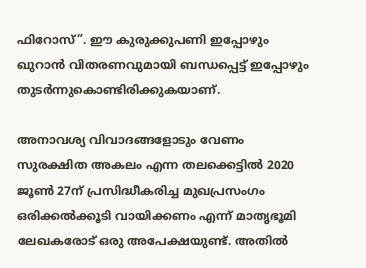ഫിറോസ്”. ഈ കുരുക്കുപണി ഇപ്പോഴും ഖുറാന്‍ വിതരണവുമായി ബന്ധപ്പെട്ട് ഇപ്പോഴും തുടര്‍ന്നുകൊണ്ടിരിക്കുകയാണ്.

അനാവശ്യ വിവാദങ്ങളോടും വേണം സുരക്ഷിത അകലം എന്ന തലക്കെട്ടില്‍ 2020 ജൂണ്‍ 27ന് പ്രസിദ്ധീകരിച്ച മുഖപ്രസംഗം ഒരിക്കല്‍ക്കൂടി വായിക്കണം എന്ന് മാതൃഭൂമി ലേഖകരോട് ഒരു അപേക്ഷയുണ്ട്. അതില്‍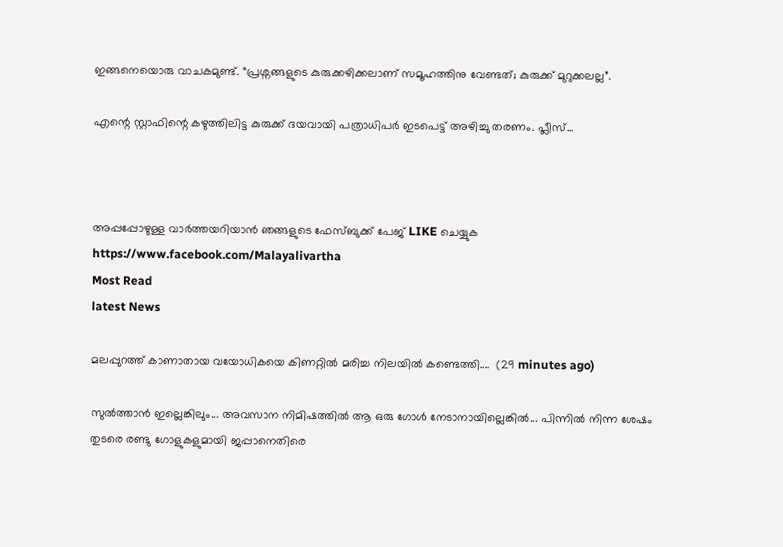ഇങ്ങനെയൊരു വാചകമുണ്ട്. “പ്രശ്നങ്ങളുടെ കുരുക്കഴിക്കലാണ് സമൂഹത്തിനു വേണ്ടത്; കുരുക്ക് മുറുക്കലല്ല”.

എന്റെ സ്റ്റാഫിന്റെ കഴുത്തിലിട്ട കുരുക്ക് ദയവായി പത്രാധിപര്‍ ഇടപെട്ട് അഴിച്ചു തരണം. പ്ലീസ്...



അപ്പപ്പോഴുള്ള വാര്‍ത്തയറിയാന്‍ ഞങ്ങളുടെ ഫേസ്‌ബുക്ക്‌ പേജ് LIKE ചെയ്യുക
https://www.facebook.com/Malayalivartha
Most Read
latest News

മലപ്പുറത്ത് കാണാതായ വയോധികയെ കിണറ്റിൽ മരിച്ച നിലയിൽ കണ്ടെത്തി....  (29 minutes ago)

സുൽത്താൻ ഇല്ലെങ്കിലും... അവസാന നിമിഷത്തിൽ ആ ഒരു ഗോൾ നേടാനായില്ലെങ്കിൽ... പിന്നിൽ നിന്ന ശേഷം തുടരെ രണ്ടു ഗോളുകളുമായി ജപ്പാനെതിരെ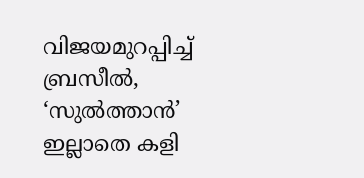വിജയമുറപ്പിച്ച് ബ്രസീൽ, ‘സുൽത്താൻ’ ഇല്ലാതെ കളി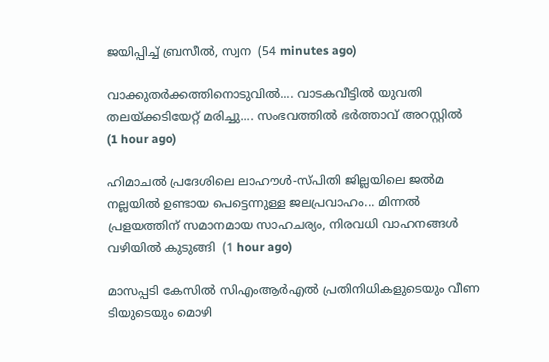ജയിപ്പിച്ച് ബ്രസീൽ, സ്വന  (54 minutes ago)

വാക്കുതർക്കത്തിനൊടുവിൽ.... വാടകവീട്ടിൽ യുവതി തലയ്ക്കടിയേറ്റ് മരിച്ചു.... സംഭവത്തിൽ ഭർത്താവ് അറസ്റ്റിൽ  (1 hour ago)

ഹിമാചൽ പ്രദേശിലെ ലാഹൗൾ-സ്പിതി ജില്ലയിലെ ജൽമ നല്ലയിൽ ഉണ്ടായ പെട്ടെന്നുള്ള ജലപ്രവാഹം... മിന്നൽ പ്രളയത്തിന് സമാനമായ സാഹചര്യം, നിരവധി വാഹനങ്ങൾ വഴിയിൽ കുടുങ്ങി  (1 hour ago)

മാസപ്പടി കേസിൽ സിഎംആർഎൽ പ്രതിനിധികളുടെയും വീണ ടിയുടെയും മൊഴി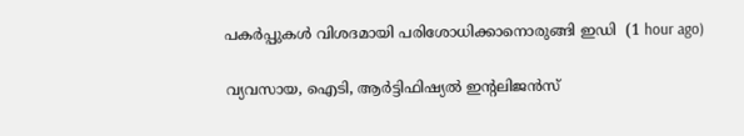പകർപ്പുകൾ വിശദമായി പരിശോധിക്കാനൊരുങ്ങി ഇഡി  (1 hour ago)

വ്യവസായ, ഐടി, ആർട്ടിഫിഷ്യൽ ഇന്റലിജൻസ്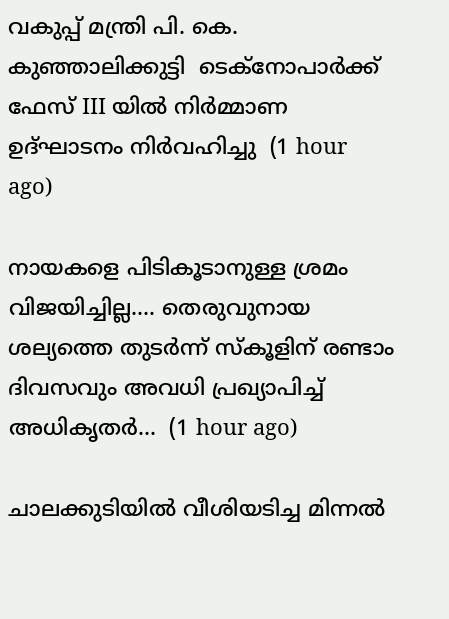വകുപ്പ് മന്ത്രി പി. കെ. കുഞ്ഞാലിക്കുട്ടി  ടെക്‌നോപാർക്ക് ഫേസ് III യിൽ നിർമ്മാണ ഉദ്ഘാടനം നിർവഹിച്ചു  (1 hour ago)

നായകളെ പിടികൂടാനുള്ള ശ്രമം വിജയിച്ചില്ല.... തെരുവുനായ ശല്യത്തെ തുടർന്ന് സ്‌കൂളിന് രണ്ടാം ദിവസവും അവധി പ്രഖ്യാപിച്ച് അധികൃതർ...  (1 hour ago)

ചാലക്കുടിയിൽ വീശിയടിച്ച മിന്നൽ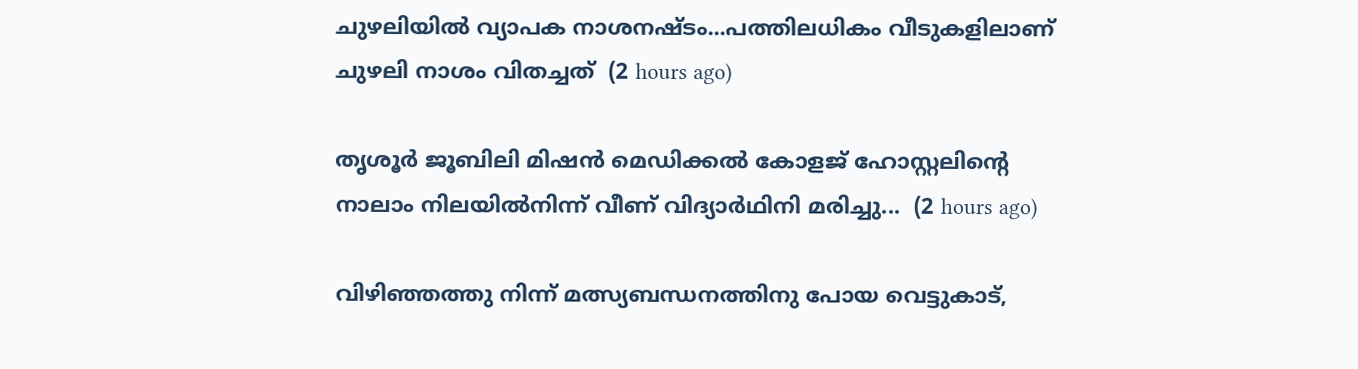ചുഴലിയിൽ വ്യാപക നാശനഷ്ടം...പത്തിലധികം വീടുകളിലാണ് ചുഴലി നാശം വിതച്ചത്  (2 hours ago)

തൃശൂർ ജൂബിലി മിഷൻ മെഡിക്കൽ കോളജ് ഹോസ്റ്റലിന്റെ നാലാം നിലയിൽനിന്ന് വീണ് വിദ്യാർഥിനി മരിച്ചു...  (2 hours ago)

വിഴിഞ്ഞത്തു നിന്ന് മത്സ്യബന്ധനത്തിനു പോയ വെട്ടുകാട്,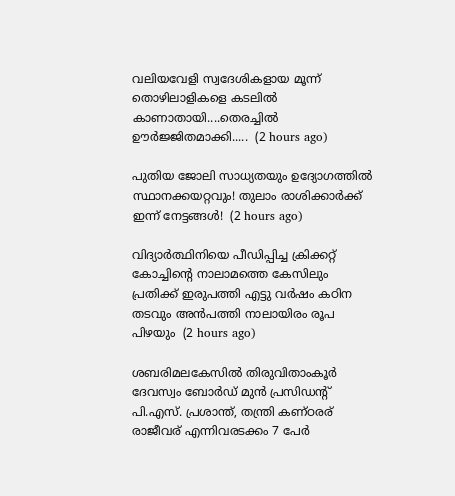വലിയവേളി സ്വദേശികളായ മൂന്ന് തൊഴിലാളികളെ കടലിൽ കാണാതായി....തെരച്ചിൽ ഊർജ്ജിതമാക്കി.....  (2 hours ago)

പുതിയ ജോലി സാധ്യതയും ഉദ്യോഗത്തിൽ സ്ഥാനക്കയറ്റവും! തുലാം രാശിക്കാർക്ക് ഇന്ന് നേട്ടങ്ങൾ!  (2 hours ago)

വിദ്യാർത്ഥിനിയെ പീഡിപ്പിച്ച ക്രിക്കറ്റ് കോച്ചിന്റെ നാലാമത്തെ കേസിലും പ്രതിക്ക് ഇരുപത്തി എട്ടു വർഷം കഠിന തടവും അൻപത്തി നാലായിരം രൂപ പിഴയും  (2 hours ago)

ശബരിമലകേസിൽ തിരുവിതാംകൂർ ദേവസ്വം ബോർഡ് മുൻ പ്രസിഡന്റ് പി.എസ്. പ്രശാന്ത്, തന്ത്രി കണ്ഠരര് രാജീവര് എന്നിവരടക്കം 7 പേർ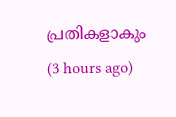പ്രതികളാകും  (3 hours ago)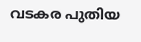വടകര പുതിയ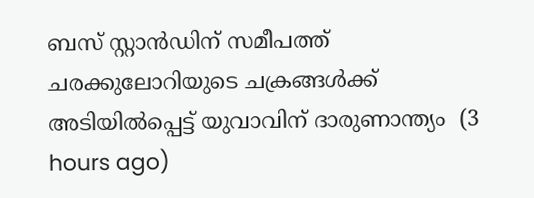ബസ് സ്റ്റാന്‍ഡിന് സമീപത്ത് ചരക്കുലോറിയുടെ ചക്രങ്ങള്‍ക്ക് അടിയില്‍പ്പെട്ട് യുവാവിന് ദാരുണാന്ത്യം  (3 hours ago)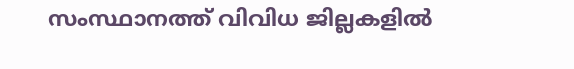സംസ്ഥാനത്ത് വിവിധ ജില്ലകളിൽ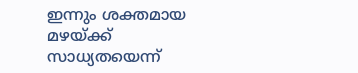ഇന്നും ശക്തമായ മഴയ്ക്ക് സാധ്യതയെന്ന്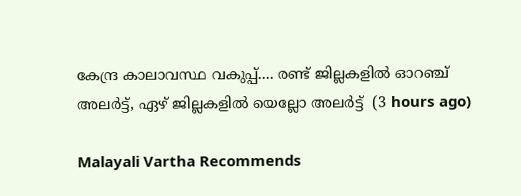കേന്ദ്ര കാലാവസ്ഥ വകുപ്പ്.... രണ്ട് ജില്ലകളിൽ ഓറഞ്ച് അലർട്ട്, ഏഴ് ജില്ലകളിൽ യെല്ലോ അലർട്ട്  (3 hours ago)

Malayali Vartha Recommends